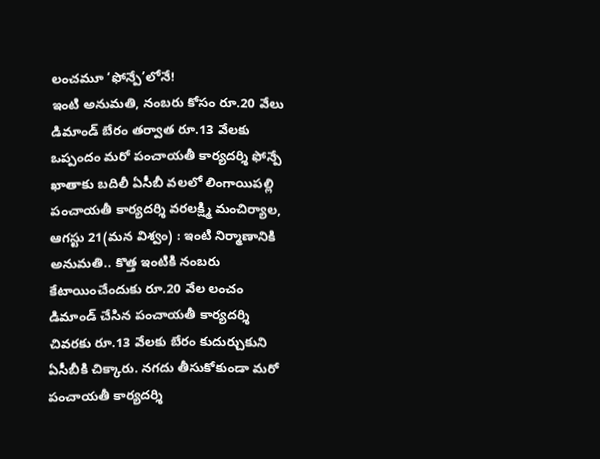లంచమూ ‘ఫోన్పే’లోనే!
ఇంటి అనుమతి, నంబరు కోసం రూ.20 వేలు డిమాండ్ బేరం తర్వాత రూ.13 వేలకు ఒప్పందం మరో పంచాయతీ కార్యదర్శి ఫోన్పే ఖాతాకు బదిలీ ఏసీబీ వలలో లింగాయిపల్లి పంచాయతీ కార్యదర్శి వరలక్ష్మి మంచిర్యాల, ఆగస్టు 21(మన విశ్వం) : ఇంటి నిర్మాణానికి అనుమతి.. కొత్త ఇంటికి నంబరు కేటాయించేందుకు రూ.20 వేల లంచం డిమాండ్ చేసిన పంచాయతీ కార్యదర్శి చివరకు రూ.13 వేలకు బేరం కుదుర్చుకుని ఏసీబీకి చిక్కారు. నగదు తీసుకోకుండా మరో పంచాయతీ కార్యదర్శి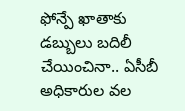ఫోన్పే ఖాతాకు డబ్బులు బదిలీ చేయించినా.. ఏసీబీ అధికారుల వల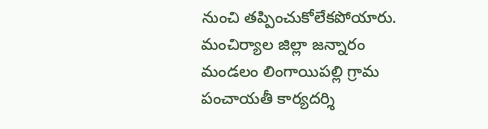నుంచి తప్పించుకోలేకపోయారు. మంచిర్యాల జిల్లా జన్నారం మండలం లింగాయిపల్లి గ్రామ పంచాయతీ కార్యదర్శి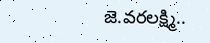జె.వరలక్ష్మి..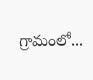గ్రామంలో...